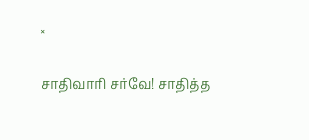×

சாதிவாரி சர்வே! சாதித்த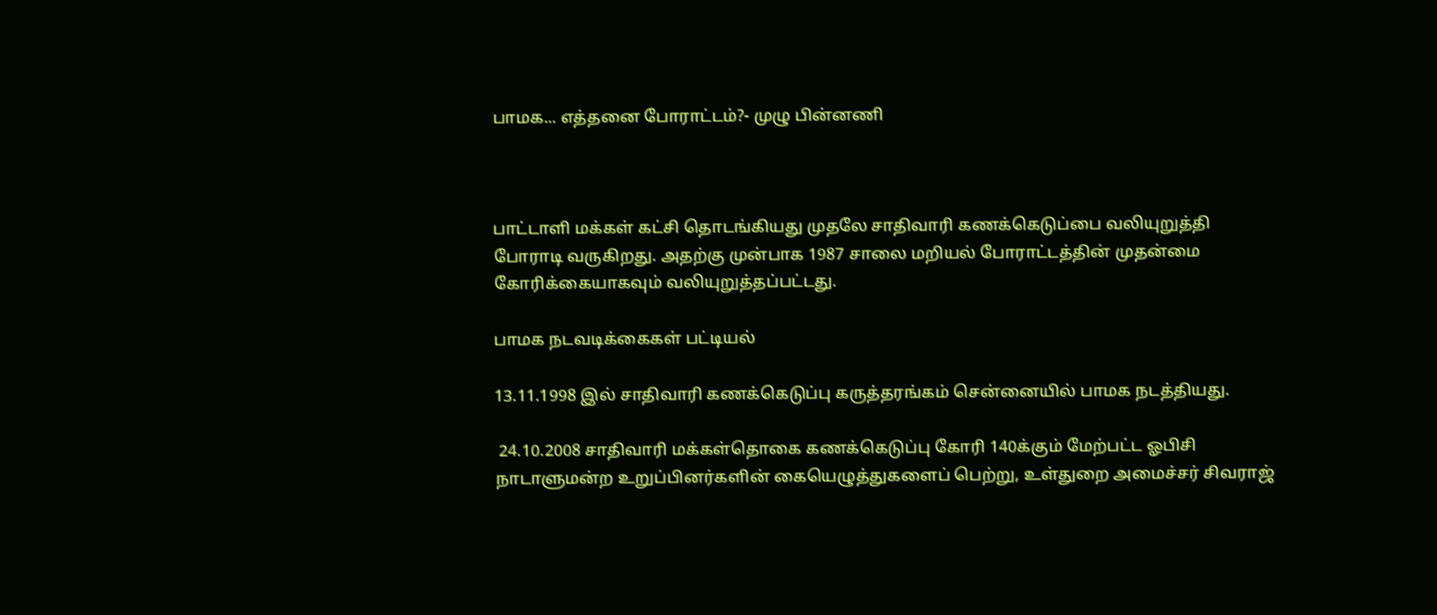பாமக... எத்தனை போராட்டம்?- முழு பின்னணி



பாட்டாளி மக்கள் கட்சி தொடங்கியது முதலே சாதிவாரி கணக்கெடுப்பை வலியுறுத்தி போராடி வருகிறது. அதற்கு முன்பாக 1987 சாலை மறியல் போராட்டத்தின் முதன்மை கோரிக்கையாகவும் வலியுறுத்தப்பட்டது.

பாமக நடவடிக்கைகள் பட்டியல்

13.11.1998 இல் சாதிவாரி கணக்கெடுப்பு கருத்தரங்கம் சென்னையில் பாமக நடத்தியது.

 24.10.2008 சாதிவாரி மக்கள்தொகை கணக்கெடுப்பு கோரி 140க்கும் மேற்பட்ட ஓபிசி நாடாளுமன்ற உறுப்பினர்களின் கையெழுத்துகளைப் பெற்று, உள்துறை அமைச்சர் சிவராஜ்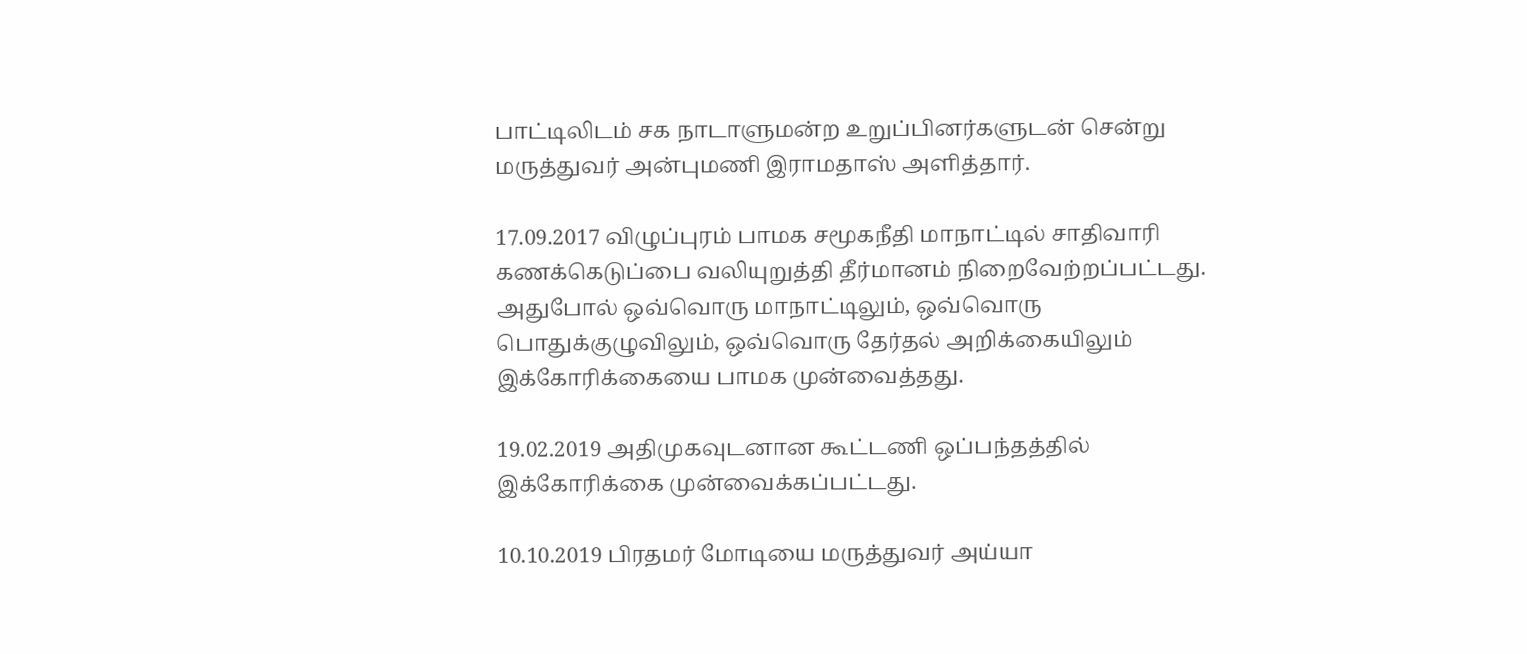பாட்டிலிடம் சக நாடாளுமன்ற உறுப்பினர்களுடன் சென்று மருத்துவர் அன்புமணி இராமதாஸ் அளித்தார்.

17.09.2017 விழுப்புரம் பாமக சமூகநீதி மாநாட்டில் சாதிவாரி கணக்கெடுப்பை வலியுறுத்தி தீர்மானம் நிறைவேற்றப்பட்டது. அதுபோல் ஒவ்வொரு மாநாட்டிலும், ஒவ்வொரு பொதுக்குழுவிலும், ஒவ்வொரு தேர்தல் அறிக்கையிலும் இக்கோரிக்கையை பாமக முன்வைத்தது.

19.02.2019 அதிமுகவுடனான கூட்டணி ஒப்பந்தத்தில் இக்கோரிக்கை முன்வைக்கப்பட்டது.

10.10.2019 பிரதமர் மோடியை மருத்துவர் அய்யா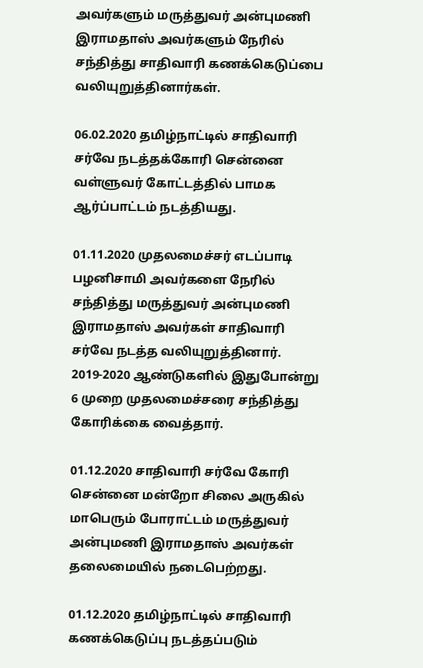அவர்களும் மருத்துவர் அன்புமணி இராமதாஸ் அவர்களும் நேரில் சந்தித்து சாதிவாரி கணக்கெடுப்பை வலியுறுத்தினார்கள்.

06.02.2020 தமிழ்நாட்டில் சாதிவாரி சர்வே நடத்தக்கோரி சென்னை வள்ளுவர் கோட்டத்தில் பாமக ஆர்ப்பாட்டம் நடத்தியது.

01.11.2020 முதலமைச்சர் எடப்பாடி பழனிசாமி அவர்களை நேரில் சந்தித்து மருத்துவர் அன்புமணி இராமதாஸ் அவர்கள் சாதிவாரி சர்வே நடத்த வலியுறுத்தினார். 2019-2020 ஆண்டுகளில் இதுபோன்று 6 முறை முதலமைச்சரை சந்தித்து கோரிக்கை வைத்தார்.

01.12.2020 சாதிவாரி சர்வே கோரி சென்னை மன்றோ சிலை அருகில் மாபெரும் போராட்டம் மருத்துவர் அன்புமணி இராமதாஸ் அவர்கள் தலைமையில் நடைபெற்றது.

01.12.2020 தமிழ்நாட்டில் சாதிவாரி கணக்கெடுப்பு நடத்தப்படும்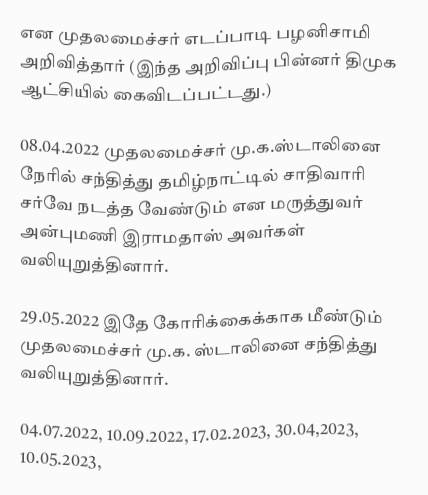என முதலமைச்சர் எடப்பாடி பழனிசாமி அறிவித்தார் (இந்த அறிவிப்பு பின்னர் திமுக ஆட்சியில் கைவிடப்பட்டது.)

08.04.2022 முதலமைச்சர் மு.க.ஸ்டாலினை நேரில் சந்தித்து தமிழ்நாட்டில் சாதிவாரி சர்வே நடத்த வேண்டும் என மருத்துவர் அன்புமணி இராமதாஸ் அவர்கள் வலியுறுத்தினார்.

29.05.2022 இதே கோரிக்கைக்காக மீண்டும் முதலமைச்சர் மு.க. ஸ்டாலினை சந்தித்து வலியுறுத்தினார்.

04.07.2022, 10.09.2022, 17.02.2023, 30.04,2023, 10.05.2023,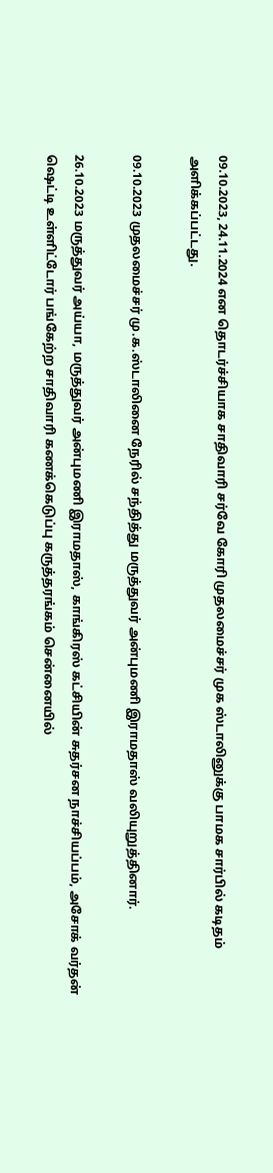09.10.2023, 24.11.2024 என தொடர்ச்சியாக சாதிவாரி சர்வே கோரி முதலமைச்சர் முக ஸ்டாலினுக்கு பாமக சார்பில் கடிதம் அளிக்கப்பட்டது.

09.10.2023 முதலமைச்சர் மு.க.ஸ்டாலினை நேரில் சந்தித்து மருத்துவர் அன்புமணி இராமதாஸ் வலியுறுத்தினார்.

26.10.2023 மருத்துவர் அய்யா, மருத்துவர் அன்புமணி இராமதாஸ், காங்கிரஸ் கட்சியின் சுதர்சன நாச்சியப்பம், அசோக் வர்தன் ஷெட்டி உள்ளிட்டோர் பங்கேற்ற சாதிவாரி கணக்கெடுப்பு கருத்தரங்கம் சென்னையில்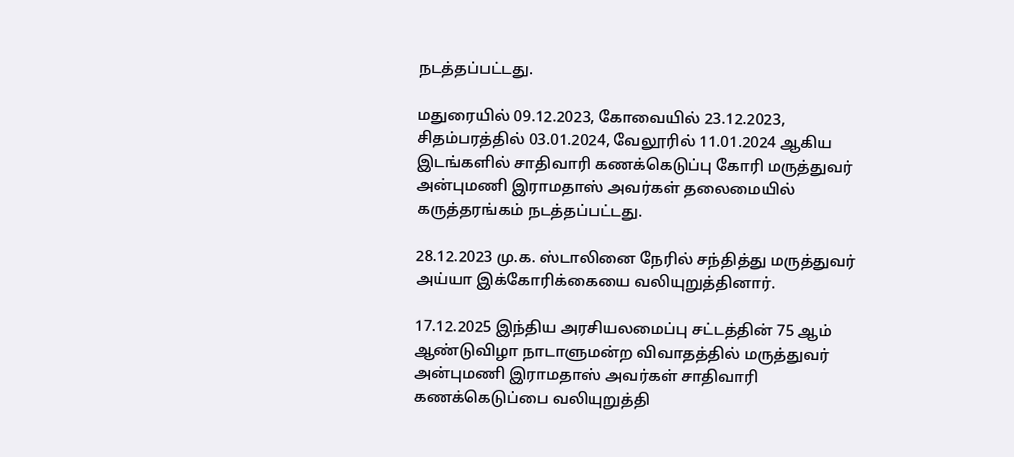நடத்தப்பட்டது.

மதுரையில் 09.12.2023, கோவையில் 23.12.2023, சிதம்பரத்தில் 03.01.2024, வேலூரில் 11.01.2024 ஆகிய இடங்களில் சாதிவாரி கணக்கெடுப்பு கோரி மருத்துவர் அன்புமணி இராமதாஸ் அவர்கள் தலைமையில் கருத்தரங்கம் நடத்தப்பட்டது.

28.12.2023 மு.க. ஸ்டாலினை நேரில் சந்தித்து மருத்துவர் அய்யா இக்கோரிக்கையை வலியுறுத்தினார்.

17.12.2025 இந்திய அரசியலமைப்பு சட்டத்தின் 75 ஆம் ஆண்டுவிழா நாடாளுமன்ற விவாதத்தில் மருத்துவர் அன்புமணி இராமதாஸ் அவர்கள் சாதிவாரி கணக்கெடுப்பை வலியுறுத்தி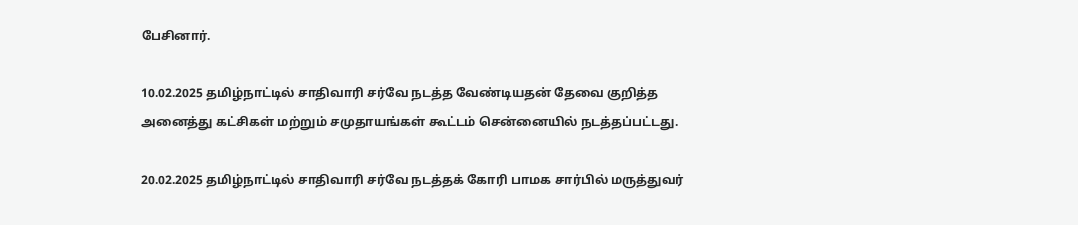பேசினார்.

10.02.2025 தமிழ்நாட்டில் சாதிவாரி சர்வே நடத்த வேண்டியதன் தேவை குறித்த அனைத்து கட்சிகள் மற்றும் சமுதாயங்கள் கூட்டம் சென்னையில் நடத்தப்பட்டது.

20.02.2025 தமிழ்நாட்டில் சாதிவாரி சர்வே நடத்தக் கோரி பாமக சார்பில் மருத்துவர்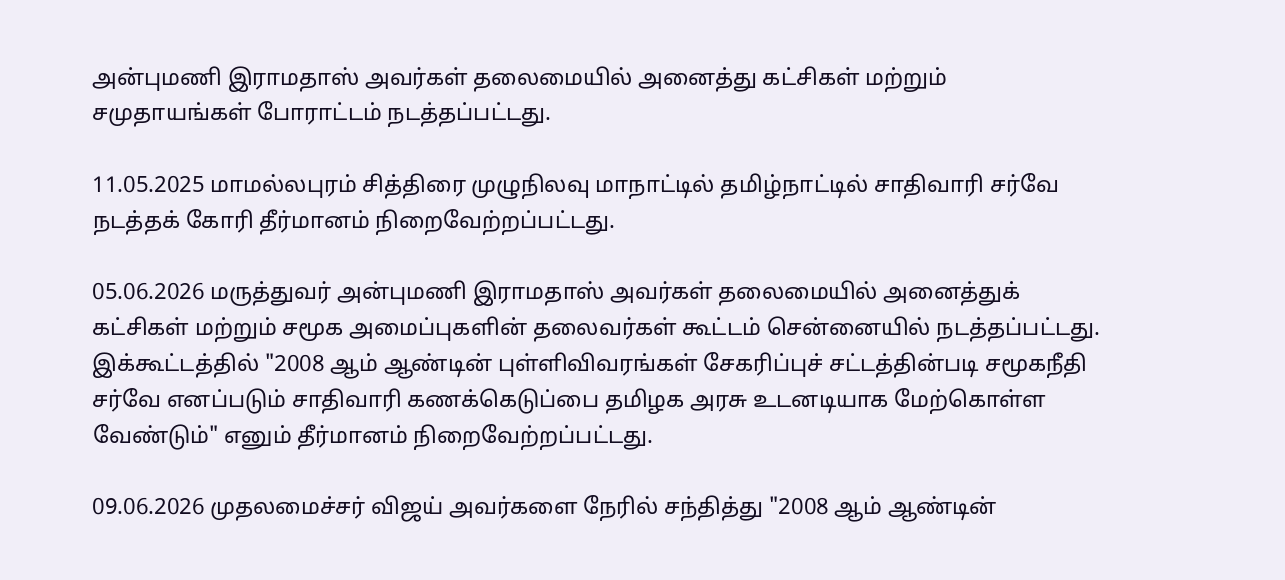அன்புமணி இராமதாஸ் அவர்கள் தலைமையில் அனைத்து கட்சிகள் மற்றும் சமுதாயங்கள் போராட்டம் நடத்தப்பட்டது.

11.05.2025 மாமல்லபுரம் சித்திரை முழுநிலவு மாநாட்டில் தமிழ்நாட்டில் சாதிவாரி சர்வே நடத்தக் கோரி தீர்மானம் நிறைவேற்றப்பட்டது.

05.06.2026 மருத்துவர் அன்புமணி இராமதாஸ் அவர்கள் தலைமையில் அனைத்துக் கட்சிகள் மற்றும் சமூக அமைப்புகளின் தலைவர்கள் கூட்டம் சென்னையில் நடத்தப்பட்டது. இக்கூட்டத்தில் "2008 ஆம் ஆண்டின் புள்ளிவிவரங்கள் சேகரிப்புச் சட்டத்தின்படி சமூகநீதி சர்வே எனப்படும் சாதிவாரி கணக்கெடுப்பை தமிழக அரசு உடனடியாக மேற்கொள்ள வேண்டும்" எனும் தீர்மானம் நிறைவேற்றப்பட்டது.

09.06.2026 முதலமைச்சர் விஜய் அவர்களை நேரில் சந்தித்து "2008 ஆம் ஆண்டின்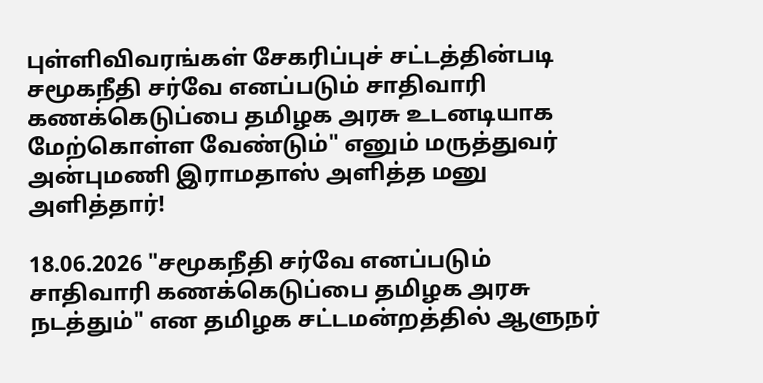புள்ளிவிவரங்கள் சேகரிப்புச் சட்டத்தின்படி சமூகநீதி சர்வே எனப்படும் சாதிவாரி கணக்கெடுப்பை தமிழக அரசு உடனடியாக மேற்கொள்ள வேண்டும்" எனும் மருத்துவர் அன்புமணி இராமதாஸ் அளித்த மனு அளித்தார்!

18.06.2026 "சமூகநீதி சர்வே எனப்படும் சாதிவாரி கணக்கெடுப்பை தமிழக அரசு நடத்தும்" என தமிழக சட்டமன்றத்தில் ஆளுநர்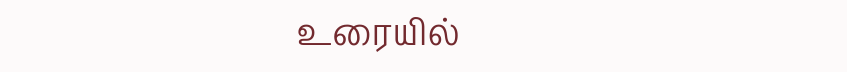உரையில்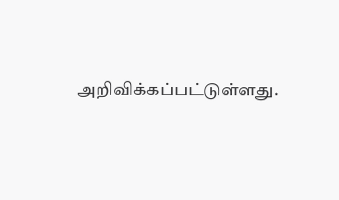அறிவிக்கப்பட்டுள்ளது.